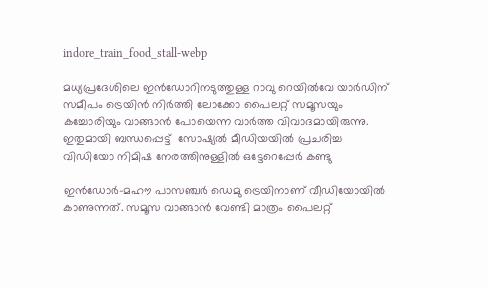indore_train_food_stall-webp

മധ്യപ്രദേശിലെ ഇൻഡോറിനടുത്തുള്ള റാവു റെയിൽവേ യാർഡിന് സമീപം ട്രെയിൻ നിർത്തി ലോക്കോ പൈലറ്റ് സമൂസയും കച്ചോരിയും വാങ്ങാൻ പോയെന്ന വാര്‍ത്ത വിവാദമായിരുന്നു.  ഇതുമായി ബന്ധപ്പെട്ട്  സോഷ്യൽ മീഡിയയിൽ പ്രചരിച്ച വിഡിയോ നിമിഷ നേരത്തിനുള്ളിൽ ഒട്ടേറെപ്പേര്‍ കണ്ടു

ഇൻഡോർ-മഹൗ പാസഞ്ചർ ഡെമു ട്രെയിനാണ് വീഡിയോയിൽ കാണുന്നത്. സമൂസ വാങ്ങാൻ വേണ്ടി മാത്രം പൈലറ്റ്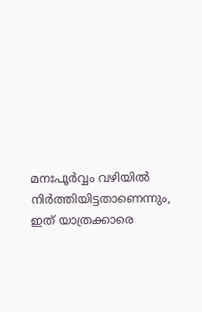മനഃപൂർവ്വം വഴിയിൽ നിർത്തിയിട്ടതാണെന്നും, ഇത് യാത്രക്കാരെ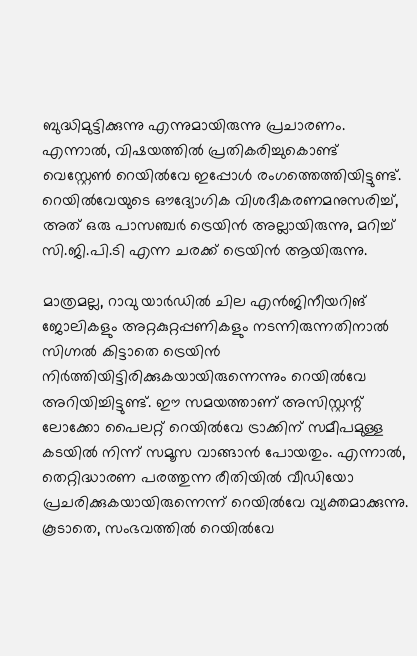ബുദ്ധിമുട്ടിക്കുന്നു എന്നുമായിരുന്നു പ്രചാരണം. എന്നാൽ, വിഷയത്തിൽ പ്രതികരിച്ചുകൊണ്ട് വെസ്റ്റേൺ റെയിൽവേ ഇപ്പോൾ രംഗത്തെത്തിയിട്ടുണ്ട്. റെയിൽവേയുടെ ഔദ്യോഗിക വിശദീകരണമനുസരിച്ച്, അത് ഒരു പാസഞ്ചർ ട്രെയിൻ അല്ലായിരുന്നു, മറിച്ച് സി.ജി.പി.ടി എന്ന ചരക്ക് ട്രെയിൻ ആയിരുന്നു.

മാത്രമല്ല, റാവു യാർഡിൽ ചില എൻജിനീയറിങ് ജോലികളും അറ്റകുറ്റപ്പണികളും നടന്നിരുന്നതിനാൽ സിഗ്നൽ കിട്ടാതെ ട്രെയിൻ  നിർത്തിയിട്ടിരിക്കുകയായിരുന്നെന്നും റെയിൽവേ അറിയിച്ചിട്ടുണ്ട്. ഈ സമയത്താണ് അസിസ്റ്റന്റ് ലോക്കോ പൈലറ്റ് റെയിൽവേ ട്രാക്കിന് സമീപമുള്ള കടയിൽ നിന്ന് സമൂസ വാങ്ങാൻ പോയതും. എന്നാൽ, തെറ്റിദ്ധാരണ പരത്തുന്ന രീതിയിൽ വീഡിയോ പ്രചരിക്കുകയായിരുന്നെന്ന് റെയിൽവേ വ്യക്തമാക്കുന്നു. കൂടാതെ, സംഭവത്തിൽ റെയിൽവേ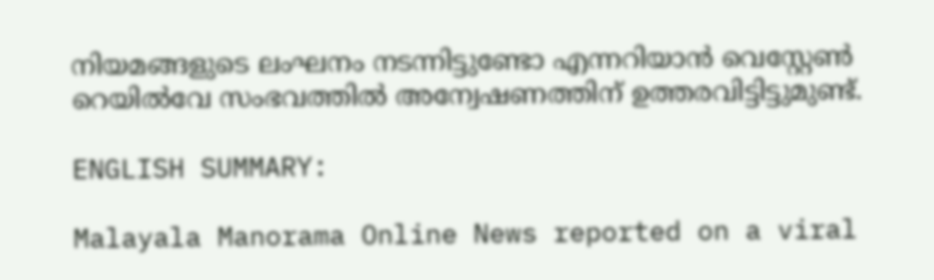നിയമങ്ങളുടെ ലംഘനം നടന്നിട്ടുണ്ടോ എന്നറിയാൻ വെസ്റ്റേൺ റെയിൽവേ സംഭവത്തിൽ അന്വേഷണത്തിന് ഉത്തരവിട്ടിട്ടുമുണ്ട്.

ENGLISH SUMMARY:

Malayala Manorama Online News reported on a viral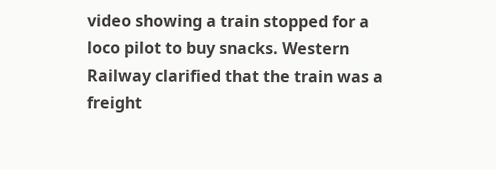video showing a train stopped for a loco pilot to buy snacks. Western Railway clarified that the train was a freight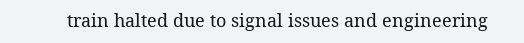train halted due to signal issues and engineering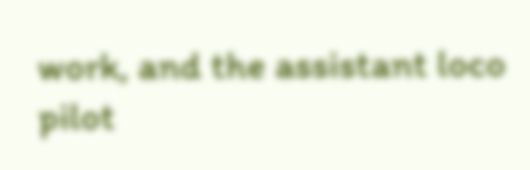work, and the assistant loco pilot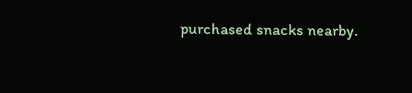purchased snacks nearby.